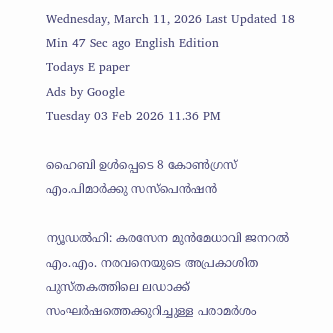Wednesday, March 11, 2026 Last Updated 18 Min 47 Sec ago English Edition
Todays E paper
Ads by Google
Tuesday 03 Feb 2026 11.36 PM

ഹൈബി ഉള്‍പ്പെടെ 8 കോണ്‍ഗ്രസ്‌ എം.പിമാര്‍ക്കു സസ്‌പെന്‍ഷന്‍

ന്യൂഡല്‍ഹി: കരസേന മുന്‍മേധാവി ജനറല്‍ എം.എം. നരവനെയുടെ അപ്രകാശിത പുസ്‌തകത്തിലെ ലഡാക്ക്‌ സംഘര്‍ഷത്തെക്കുറിച്ചുള്ള പരാമര്‍ശം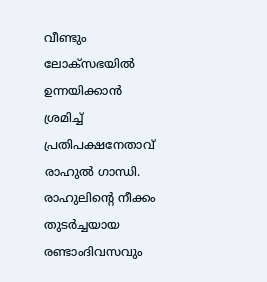വീണ്ടും ലോക്‌സഭയില്‍ ഉന്നയിക്കാന്‍ ശ്രമിച്ച്‌ പ്രതിപക്ഷനേതാവ്‌ രാഹുല്‍ ഗാന്ധി. രാഹുലിന്റെ നീക്കം തുടര്‍ച്ചയായ രണ്ടാംദിവസവും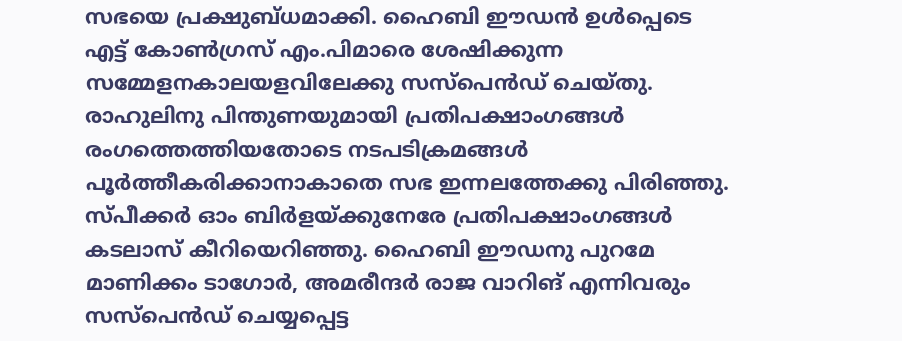സഭയെ പ്രക്ഷുബ്‌ധമാക്കി. ഹൈബി ഈഡന്‍ ഉള്‍പ്പെടെ എട്ട്‌ കോണ്‍ഗ്രസ്‌ എം.പിമാരെ ശേഷിക്കുന്ന സമ്മേളനകാലയളവിലേക്കു സസ്‌പെന്‍ഡ്‌ ചെയ്‌തു.
രാഹുലിനു പിന്തുണയുമായി പ്രതിപക്ഷാംഗങ്ങള്‍ രംഗത്തെത്തിയതോടെ നടപടിക്രമങ്ങള്‍ പൂര്‍ത്തീകരിക്കാനാകാതെ സഭ ഇന്നലത്തേക്കു പിരിഞ്ഞു. സ്‌പീക്കര്‍ ഓം ബിര്‍ളയ്‌ക്കുനേരേ പ്രതിപക്ഷാംഗങ്ങള്‍ കടലാസ്‌ കീറിയെറിഞ്ഞു. ഹൈബി ഈഡനു പുറമേ മാണിക്കം ടാഗോര്‍, അമരീന്ദര്‍ രാജ വാറിങ്‌ എന്നിവരും സസ്‌പെന്‍ഡ്‌ ചെയ്യപ്പെട്ട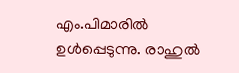എം.പിമാരില്‍ ഉള്‍പ്പെടുന്നു. രാഹുല്‍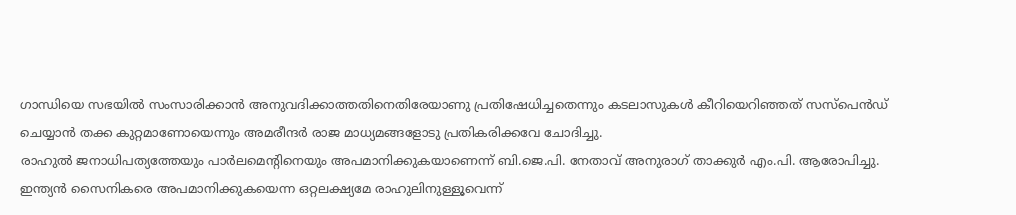ഗാന്ധിയെ സഭയില്‍ സംസാരിക്കാന്‍ അനുവദിക്കാത്തതിനെതിരേയാണു പ്രതിഷേധിച്ചതെന്നും കടലാസുകള്‍ കീറിയെറിഞ്ഞത്‌ സസ്‌പെന്‍ഡ്‌ ചെയ്യാന്‍ തക്ക കുറ്റമാണോയെന്നും അമരീന്ദര്‍ രാജ മാധ്യമങ്ങളോടു പ്രതികരിക്കവേ ചോദിച്ചു.
രാഹുല്‍ ജനാധിപത്യത്തേയും പാര്‍ലമെന്റിനെയും അപമാനിക്കുകയാണെന്ന്‌ ബി.ജെ.പി. നേതാവ്‌ അനുരാഗ്‌ താക്കുര്‍ എം.പി. ആരോപിച്ചു. ഇന്ത്യന്‍ സൈനികരെ അപമാനിക്കുകയെന്ന ഒറ്റലക്ഷ്യമേ രാഹുലിനുള്ളൂവെന്ന്‌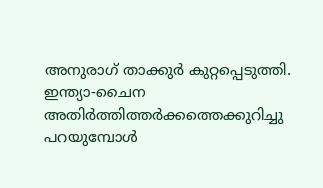അനുരാഗ്‌ താക്കുര്‍ കുറ്റപ്പെടുത്തി. ഇന്ത്യാ-ചൈന അതിര്‍ത്തിത്തര്‍ക്കത്തെക്കുറിച്ചു പറയുമ്പോള്‍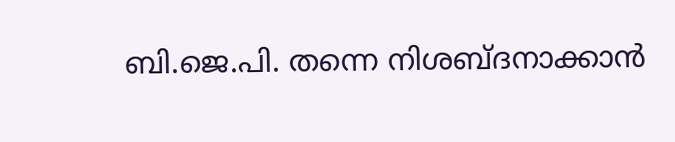ബി.ജെ.പി. തന്നെ നിശബ്‌ദനാക്കാന്‍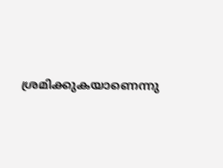ശ്രമിക്കുകയാണെന്നു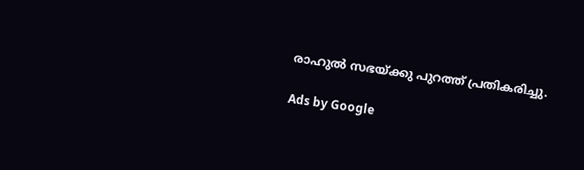രാഹുല്‍ സഭയ്‌ക്കു പുറത്ത്‌ പ്രതികരിച്ചു.

Ads by Google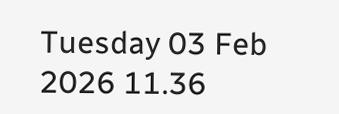Tuesday 03 Feb 2026 11.36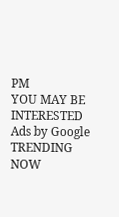PM
YOU MAY BE INTERESTED
Ads by Google
TRENDING NOW